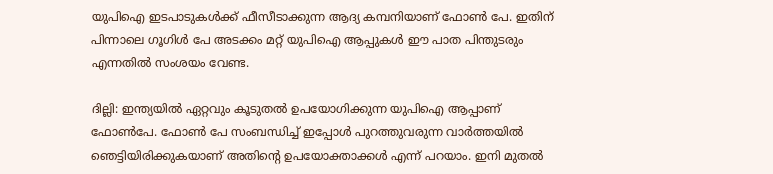യുപിഐ ഇടപാടുകൾക്ക് ഫീസീടാക്കുന്ന ആദ്യ കമ്പനിയാണ് ഫോൺ പേ. ഇതിന് പിന്നാലെ ഗൂഗിള്‍ പേ അടക്കം മറ്റ് യുപിഐ ആപ്പുകള്‍ ഈ പാത പിന്തുടരും എന്നതില്‍ സംശയം വേണ്ട.

ദില്ലി: ഇന്ത്യയില്‍ ഏറ്റവും കൂടുതല്‍ ഉപയോഗിക്കുന്ന യുപിഐ ആപ്പാണ് ഫോണ്‍പേ. ഫോണ്‍ പേ സംബന്ധിച്ച് ഇപ്പോള്‍ പുറത്തുവരുന്ന വാര്‍ത്തയില്‍ ഞെട്ടിയിരിക്കുകയാണ് അതിന്‍റെ ഉപയോക്താക്കള്‍ എന്ന് പറയാം. ഇനി മുതൽ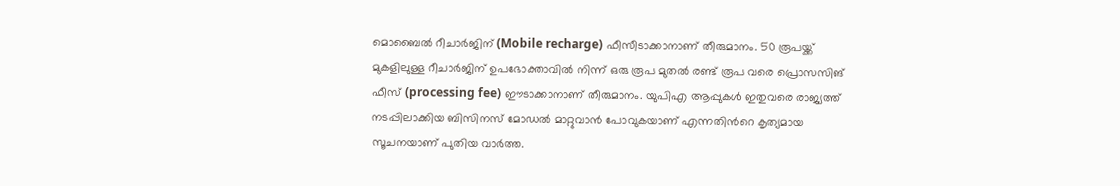മൊബൈൽ റീചാർജിന് (Mobile recharge) ഫീസീടാക്കാനാണ് തീരുമാനം. 50 രൂപയ്ക്ക് മുകളിലുള്ള റീചാർജിന് ഉപഭോക്താവിൽ നിന്ന് ഒരു രൂപ മുതൽ രണ്ട് രൂപ വരെ പ്രൊസസിങ് ഫീസ് (processing fee) ഈടാക്കാനാണ് തീരുമാനം. യുപിഎ ആപ്പുകള്‍ ഇതുവരെ രാജ്യത്ത് നടപ്പിലാക്കിയ ബിസിനസ് മോഡല്‍ മാറ്റുവാന്‍ പോവുകയാണ് എന്നതിന്‍റെ കൃത്യമായ സൂചനയാണ് പുതിയ വാര്‍ത്ത.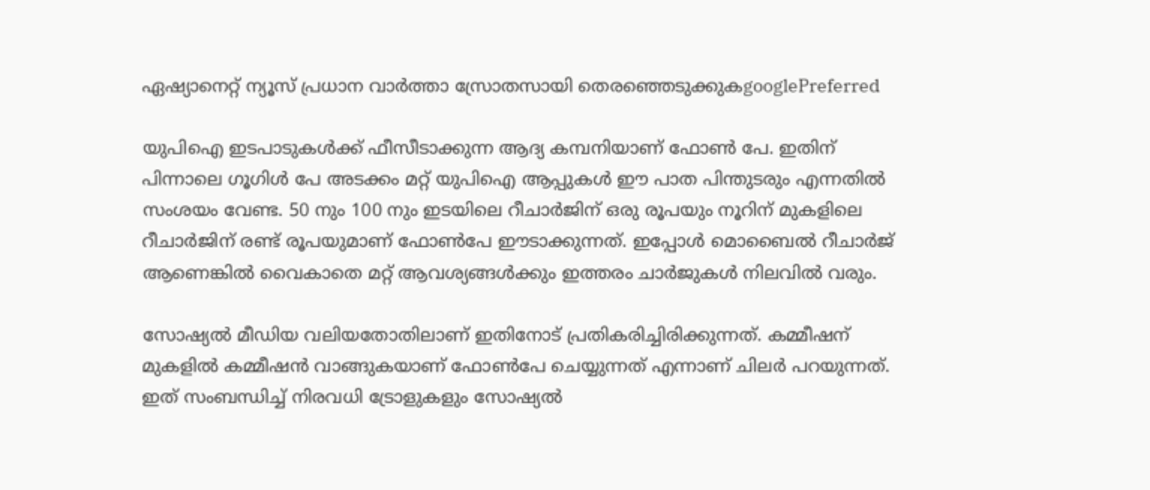ഏഷ്യാനെറ്റ് ന്യൂസ് പ്രധാന വാർത്താ സ്രോതസായി തെരഞ്ഞെടുക്കുകgooglePreferred

യുപിഐ ഇടപാടുകൾക്ക് ഫീസീടാക്കുന്ന ആദ്യ കമ്പനിയാണ് ഫോൺ പേ. ഇതിന് പിന്നാലെ ഗൂഗിള്‍ പേ അടക്കം മറ്റ് യുപിഐ ആപ്പുകള്‍ ഈ പാത പിന്തുടരും എന്നതില്‍ സംശയം വേണ്ട. 50 നും 100 നും ഇടയിലെ റീചാർജിന് ഒരു രൂപയും നൂറിന് മുകളിലെ റീചാർജിന് രണ്ട് രൂപയുമാണ് ഫോണ്‍പേ ഈടാക്കുന്നത്. ഇപ്പോള്‍ മൊബൈല്‍ റീചാര്‍ജ് ആണെങ്കില്‍ വൈകാതെ മറ്റ് ആവശ്യങ്ങള്‍ക്കും ഇത്തരം ചാര്‍ജുകള്‍‍ നിലവില്‍ വരും.

സോഷ്യല്‍ മീഡിയ വലിയതോതിലാണ് ഇതിനോട് പ്രതികരിച്ചിരിക്കുന്നത്. കമ്മീഷന് മുകളില്‍ കമ്മീഷന്‍ വാങ്ങുകയാണ് ഫോണ്‍പേ ചെയ്യുന്നത് എന്നാണ് ചിലര്‍ പറയുന്നത്. ഇത് സംബന്ധിച്ച് നിരവധി ട്രോളുകളും സോഷ്യല്‍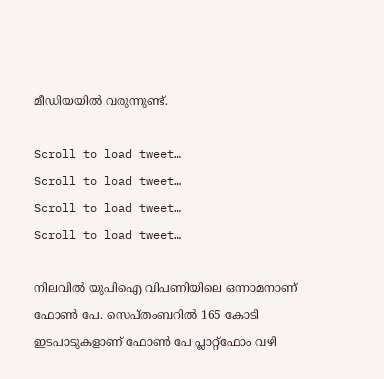മീഡിയയില്‍ വരുന്നുണ്ട്.

Scroll to load tweet…
Scroll to load tweet…
Scroll to load tweet…
Scroll to load tweet…

നിലവിൽ യുപിഐ വിപണിയിലെ ഒന്നാമനാണ് ഫോൺ പേ. സെപ്തംബറിൽ 165 കോടി ഇടപാടുകളാണ് ഫോൺ പേ പ്ലാറ്റ്ഫോം വഴി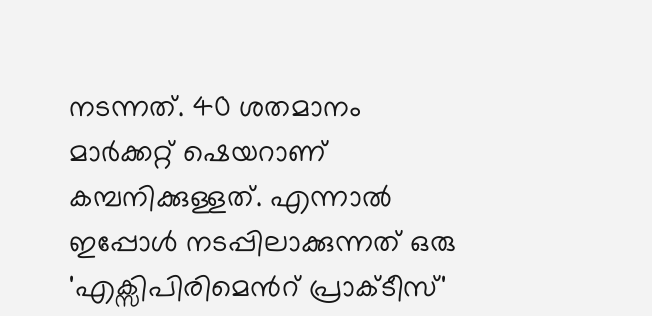നടന്നത്. 40 ശതമാനം മാർക്കറ്റ് ഷെയറാണ് കമ്പനിക്കുള്ളത്. എന്നാല്‍ ഇപ്പോള്‍ നടപ്പിലാക്കുന്നത് ഒരു 'എക്സിപിരിമെന്‍റ് പ്രാക്ടീസ്'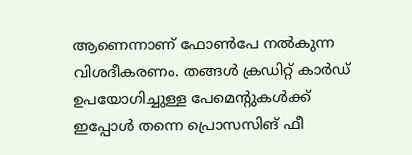ആണെന്നാണ് ഫോണ്‍പേ നല്‍കുന്ന വിശദീകരണം. തങ്ങൾ ക്രഡിറ്റ് കാർഡ് ഉപയോഗിച്ചുള്ള പേമെന്റുകൾക്ക് ഇപ്പോൾ തന്നെ പ്രൊസസിങ് ഫീ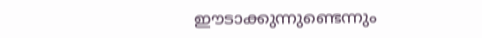ഈടാക്കുന്നുണ്ടെന്നും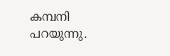കമ്പനി പറയുന്നു.